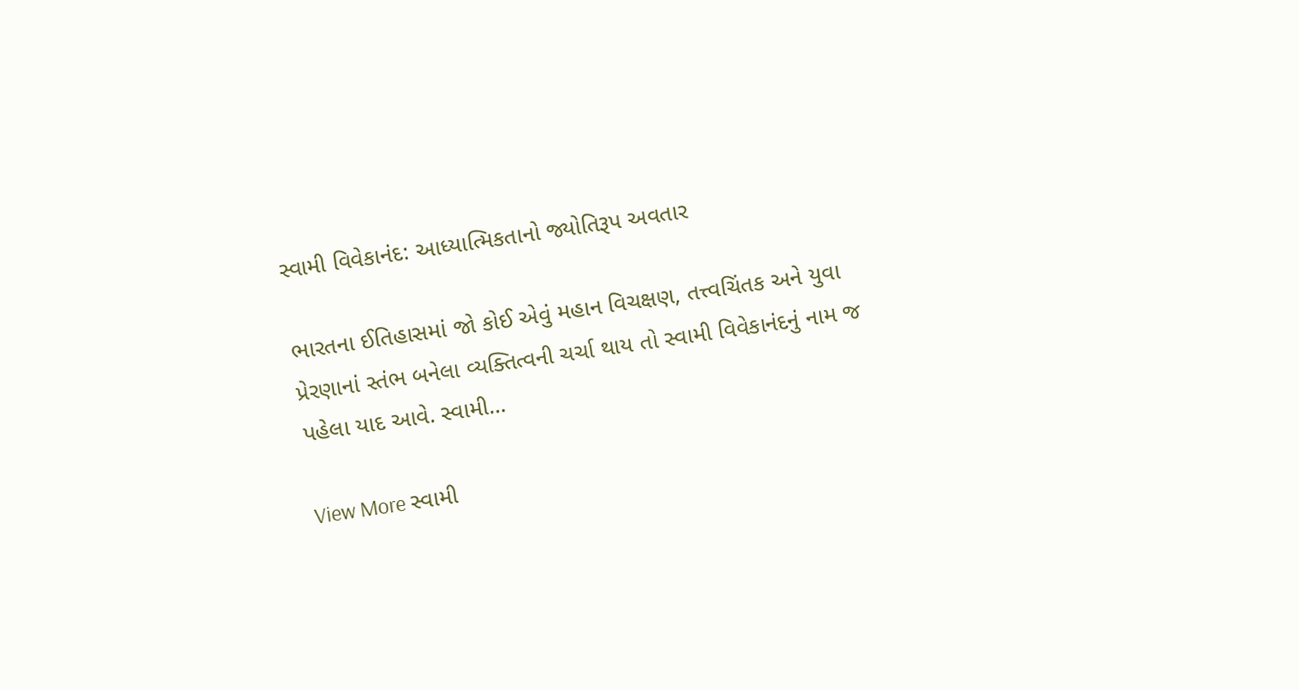સ્વામી વિવેકાનંદ: આધ્યાત્મિકતાનો જ્યોતિરૂપ અવતાર

ભારતના ઈતિહાસમાં જો કોઈ એવું મહાન વિચક્ષણ, તત્ત્વચિંતક અને યુવા પ્રેરણાનાં સ્તંભ બનેલા વ્યક્તિત્વની ચર્ચા થાય તો સ્વામી વિવેકાનંદનું નામ જ પહેલા યાદ આવે. સ્વામી…

View More સ્વામી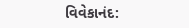વિવેકાનંદ: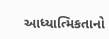આધ્યાત્મિકતાનો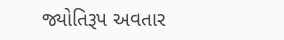જ્યોતિરૂપ અવતાર